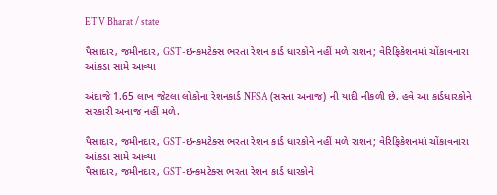ETV Bharat / state

પૈસાદાર, જમીનદાર, GST-ઇન્કમટેક્સ ભરતા રેશન કાર્ડ ધારકોને નહીં મળે રાશન; વેરિફિકેશનમાં ચોંકાવનારા આંકડા સામે આવ્યા

અંદાજે 1.65 લાખ જેટલા લોકોના રેશનકાર્ડ NFSA (સસ્તા અનાજ) ની યાદી નીકળી છે. હવે આ કાર્ડધારકોને સરકારી અનાજ નહીં મળે.

પૈસાદાર, જમીનદાર, GST-ઇન્કમટેક્સ ભરતા રેશન કાર્ડ ધારકોને નહીં મળે રાશન; વેરિફિકેશનમાં ચોંકાવનારા આંકડા સામે આવ્યા
પૈસાદાર, જમીનદાર, GST-ઇન્કમટેક્સ ભરતા રેશન કાર્ડ ધારકોને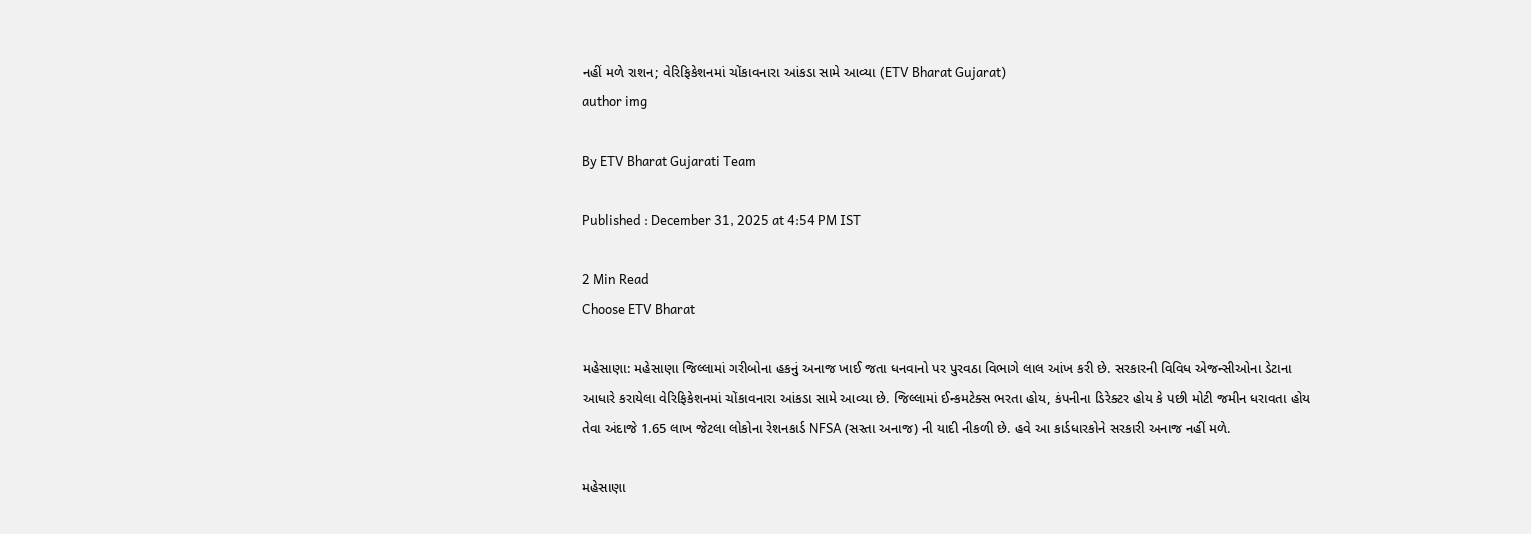નહીં મળે રાશન; વેરિફિકેશનમાં ચોંકાવનારા આંકડા સામે આવ્યા (ETV Bharat Gujarat)
author img

By ETV Bharat Gujarati Team

Published : December 31, 2025 at 4:54 PM IST

2 Min Read
Choose ETV Bharat

મહેસાણા: મહેસાણા જિલ્લામાં ગરીબોના હકનું અનાજ ખાઈ જતા ધનવાનો પર પુરવઠા વિભાગે લાલ આંખ કરી છે. સરકારની વિવિધ એજન્સીઓના ડેટાના આધારે કરાયેલા વેરિફિકેશનમાં ચોંકાવનારા આંકડા સામે આવ્યા છે. જિલ્લામાં ઈન્કમટેક્સ ભરતા હોય, કંપનીના ડિરેક્ટર હોય કે પછી મોટી જમીન ધરાવતા હોય તેવા અંદાજે 1.65 લાખ જેટલા લોકોના રેશનકાર્ડ NFSA (સસ્તા અનાજ) ની યાદી નીકળી છે. હવે આ કાર્ડધારકોને સરકારી અનાજ નહીં મળે.

મહેસાણા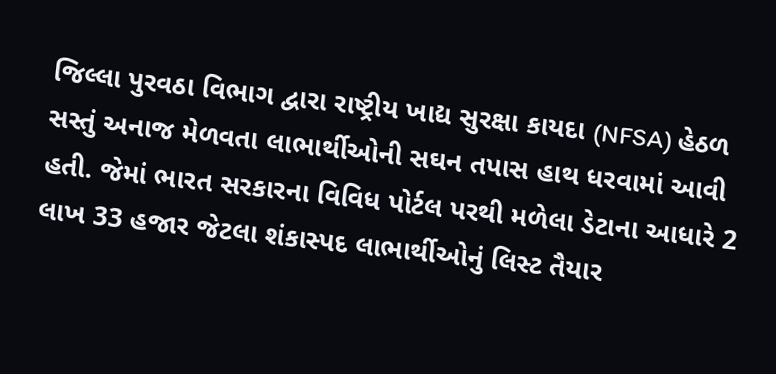જિલ્લા પુરવઠા વિભાગ દ્વારા રાષ્ટ્રીય ખાદ્ય સુરક્ષા કાયદા (NFSA) હેઠળ સસ્તું અનાજ મેળવતા લાભાર્થીઓની સઘન તપાસ હાથ ધરવામાં આવી હતી. જેમાં ભારત સરકારના વિવિધ પોર્ટલ પરથી મળેલા ડેટાના આધારે 2 લાખ 33 હજાર જેટલા શંકાસ્પદ લાભાર્થીઓનું લિસ્ટ તૈયાર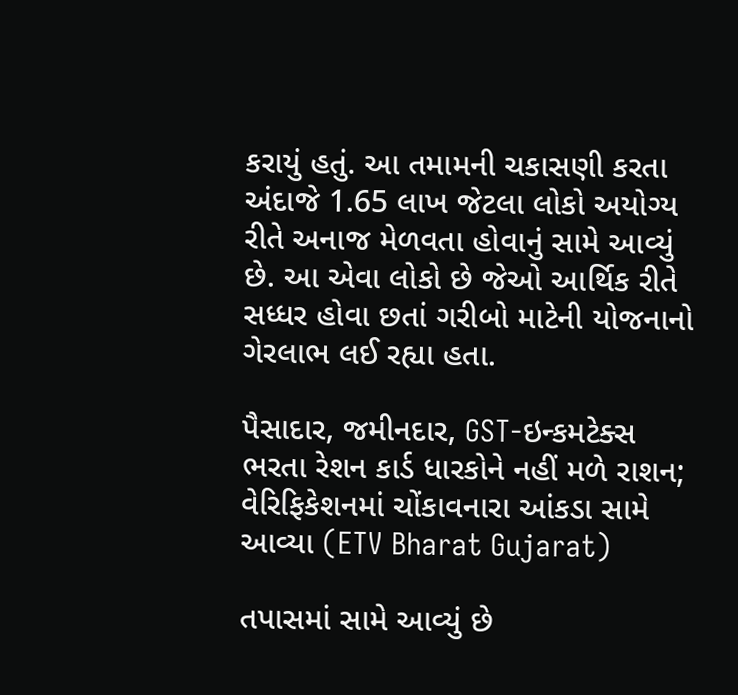કરાયું હતું. આ તમામની ચકાસણી કરતા અંદાજે 1.65 લાખ જેટલા લોકો અયોગ્ય રીતે અનાજ મેળવતા હોવાનું સામે આવ્યું છે. આ એવા લોકો છે જેઓ આર્થિક રીતે સધ્ધર હોવા છતાં ગરીબો માટેની યોજનાનો ગેરલાભ લઈ રહ્યા હતા.

પૈસાદાર, જમીનદાર, GST-ઇન્કમટેક્સ ભરતા રેશન કાર્ડ ધારકોને નહીં મળે રાશન; વેરિફિકેશનમાં ચોંકાવનારા આંકડા સામે આવ્યા (ETV Bharat Gujarat)

તપાસમાં સામે આવ્યું છે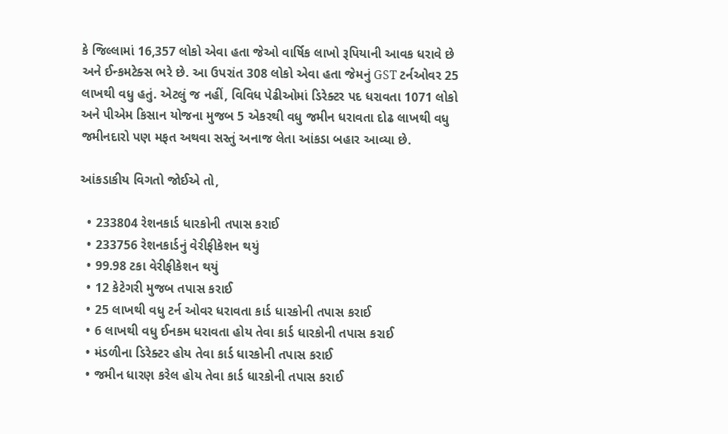કે જિલ્લામાં 16,357 લોકો એવા હતા જેઓ વાર્ષિક લાખો રૂપિયાની આવક ધરાવે છે અને ઈન્કમટેક્સ ભરે છે. આ ઉપરાંત 308 લોકો એવા હતા જેમનું GST ટર્નઓવર 25 લાખથી વધુ હતું. એટલું જ નહીં, વિવિધ પેઢીઓમાં ડિરેક્ટર પદ ધરાવતા 1071 લોકો અને પીએમ કિસાન યોજના મુજબ 5 એકરથી વધુ જમીન ધરાવતા દોઢ લાખથી વધુ જમીનદારો પણ મફત અથવા સસ્તું અનાજ લેતા આંકડા બહાર આવ્યા છે.

આંકડાકીય વિગતો જોઈએ તો,

  • 233804 રેશનકાર્ડ ધારકોની તપાસ કરાઈ
  • 233756 રેશનકાર્ડનું વેરીફીકેશન થયું
  • 99.98 ટકા વેરીફીકેશન થયું
  • 12 કેટેગરી મુજબ તપાસ કરાઈ
  • 25 લાખથી વધુ ટર્ન ઓવર ધરાવતા કાર્ડ ધારકોની તપાસ કરાઈ
  • 6 લાખથી વધુ ઈનકમ ધરાવતા હોય તેવા કાર્ડ ધારકોની તપાસ કરાઈ
  • મંડળીના ડિરેક્ટર હોય તેવા કાર્ડ ધારકોની તપાસ કરાઈ
  • જમીન ધારણ કરેલ હોય તેવા કાર્ડ ધારકોની તપાસ કરાઈ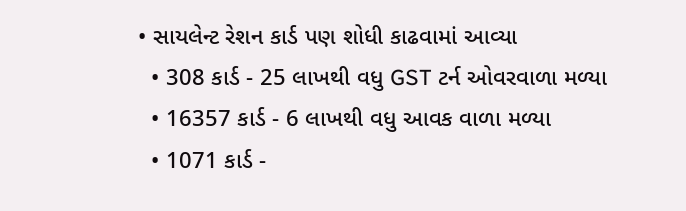• સાયલેન્ટ રેશન કાર્ડ પણ શોધી કાઢવામાં આવ્યા
  • 308 કાર્ડ - 25 લાખથી વધુ GST ટર્ન ઓવરવાળા મળ્યા
  • 16357 કાર્ડ - 6 લાખથી વધુ આવક વાળા મળ્યા
  • 1071 કાર્ડ -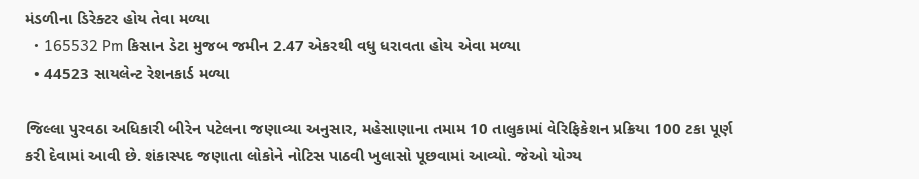મંડળીના ડિરેક્ટર હોય તેવા મળ્યા
  • 165532 Pm કિસાન ડેટા મુજબ જમીન 2.47 એકરથી વધુ ધરાવતા હોય એવા મળ્યા
  • 44523 સાયલેન્ટ રેશનકાર્ડ મળ્યા

જિલ્લા પુરવઠા અધિકારી બીરેન પટેલના જણાવ્યા અનુસાર, મહેસાણાના તમામ 10 તાલુકામાં વેરિફિકેશન પ્રક્રિયા 100 ટકા પૂર્ણ કરી દેવામાં આવી છે. શંકાસ્પદ જણાતા લોકોને નોટિસ પાઠવી ખુલાસો પૂછવામાં આવ્યો. જેઓ યોગ્ય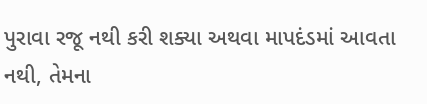પુરાવા રજૂ નથી કરી શક્યા અથવા માપદંડમાં આવતા નથી, તેમના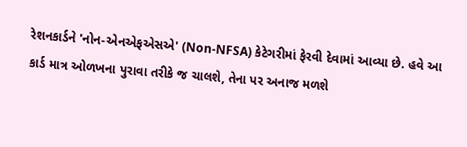રેશનકાર્ડને 'નોન-એનએફએસએ' (Non-NFSA) કેટેગરીમાં ફેરવી દેવામાં આવ્યા છે. હવે આ કાર્ડ માત્ર ઓળખના પુરાવા તરીકે જ ચાલશે, તેના પર અનાજ મળશે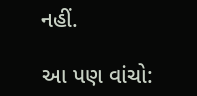નહીં.

આ પણ વાંચો: